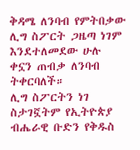ቅዳሜ ለንባብ የምትበቃው ሊግ ስፖርት ጋዜጣ ነገም እንደተለመደው ሁሉ ቀኗን ጠብቃ ለንባብ ትቀርባለች።
ሊግ ስፖርትን ነገ ስታገኟትም የኢትዮጵያ ብሔራዊ ቡድን የቅዱስ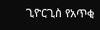ጊዮርጊስ የአጥቂ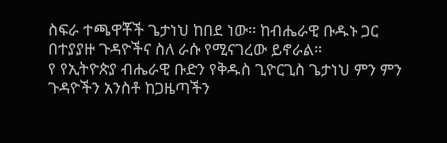ስፍራ ተጫዋቾች ጌታነህ ከበደ ነው። ከብሔራዊ ቡዱኑ ጋር በተያያዙ ጉዳዮችና ስለ ራሱ የሚናገረው ይኖራል።
የ የኢትዮጵያ ብሔራዊ ቡድን የቅዱስ ጊዮርጊስ ጌታነህ ምን ምን ጉዳዮችን አንስቶ ከጋዜጣችን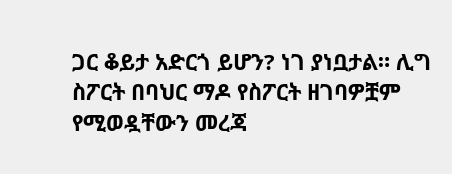ጋር ቆይታ አድርጎ ይሆን? ነገ ያነቧታል። ሊግ ስፖርት በባህር ማዶ የስፖርት ዘገባዎቿም የሚወዷቸውን መረጃ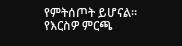የምትሰጦት ይሆናል።
የእርስዎ ምርጫ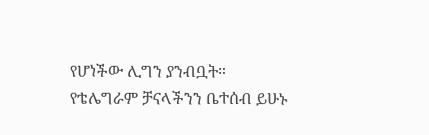የሆነችው ሊግን ያንብቧት።
የቴሌግራም ቻናላችንን ቤተሰብ ይሁኑ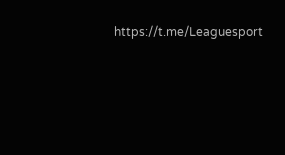https://t.me/Leaguesport